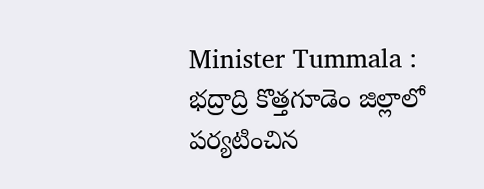Minister Tummala : భద్రాద్రి కొత్తగూడెం జిల్లాలో పర్యటించిన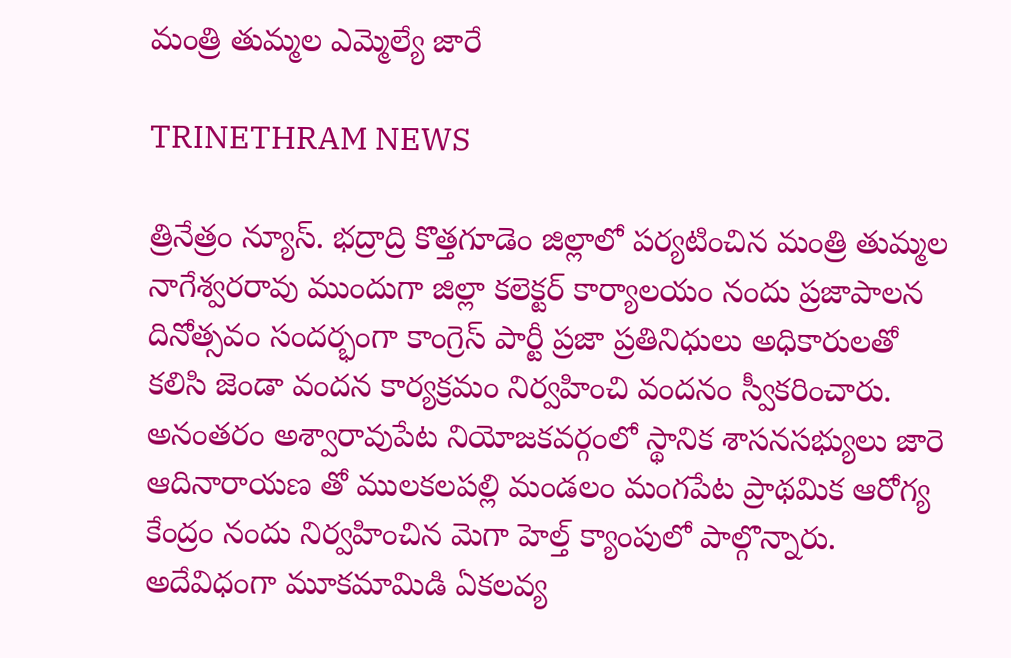మంత్రి తుమ్మల ఎమ్మెల్యే జారే

TRINETHRAM NEWS

త్రినేత్రం న్యూస్. భద్రాద్రి కొత్తగూడెం జిల్లాలో పర్యటించిన మంత్రి తుమ్మల నాగేశ్వరరావు ముందుగా జిల్లా కలెక్టర్ కార్యాలయం నందు ప్రజాపాలన దినోత్సవం సందర్భంగా కాంగ్రెస్ పార్టీ ప్రజా ప్రతినిధులు అధికారులతో కలిసి జెండా వందన కార్యక్రమం నిర్వహించి వందనం స్వీకరించారు. అనంతరం అశ్వారావుపేట నియోజకవర్గంలో స్థానిక శాసనసభ్యులు జారె ఆదినారాయణ తో ములకలపల్లి మండలం మంగపేట ప్రాథమిక ఆరోగ్య కేంద్రం నందు నిర్వహించిన మెగా హెల్త్ క్యాంపులో పాల్గొన్నారు. అదేవిధంగా మూకమామిడి ఏకలవ్య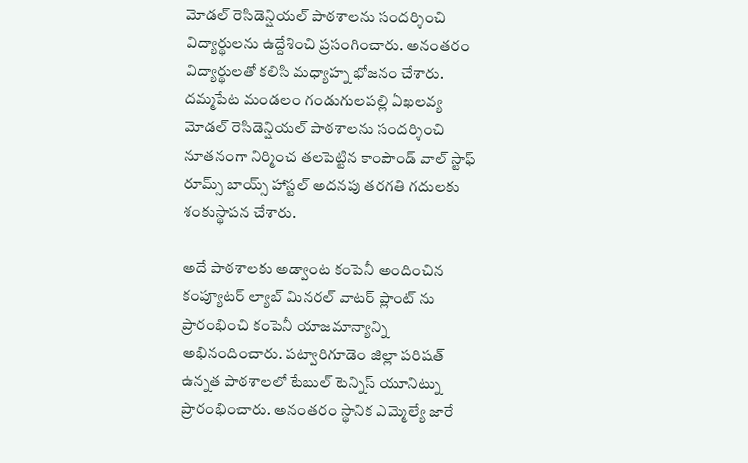మోడల్ రెసిడెన్షియల్ పాఠశాలను సందర్శించి విద్యార్థులను ఉద్దేశించి ప్రసంగించారు. అనంతరం విద్యార్థులతో కలిసి మధ్యాహ్న భోజనం చేశారు. దమ్మపేట మండలం గండుగులపల్లి ఏఖలవ్య మోడల్ రెసిడెన్షియల్ పాఠశాలను సందర్శించి నూతనంగా నిర్మించ తలపెట్టిన కాంపౌండ్ వాల్ స్టాఫ్ రూమ్స్ బాయ్స్ హాస్టల్ అదనపు తరగతి గదులకు శంకుస్థాపన చేశారు.

అదే పాఠశాలకు అడ్వాంట కంపెనీ అందించిన కంప్యూటర్ ల్యాబ్ మినరల్ వాటర్ ప్లాంట్ ను ప్రారంభించి కంపెనీ యాజమాన్యాన్ని అభినందించారు. పట్వారిగూడెం జిల్లా పరిషత్ ఉన్నత పాఠశాలలో టేబుల్ టెన్నిస్ యూనిట్ను ప్రారంభించారు. అనంతరం స్థానిక ఎమ్మెల్యే జారే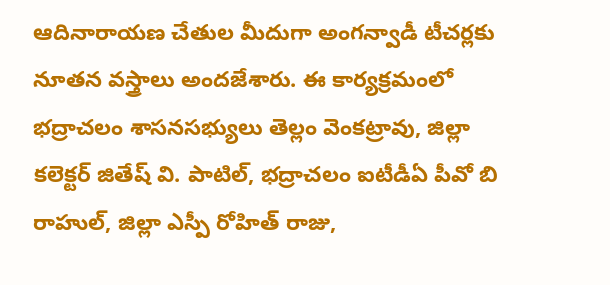ఆదినారాయణ చేతుల మీదుగా అంగన్వాడీ టీచర్లకు నూతన వస్త్రాలు అందజేశారు. ఈ కార్యక్రమంలో భద్రాచలం శాసనసభ్యులు తెల్లం వెంకట్రావు, జిల్లా కలెక్టర్ జితేష్ వి. పాటిల్, భద్రాచలం ఐటీడీఏ పీవో బి రాహుల్, జిల్లా ఎస్పీ రోహిత్ రాజు,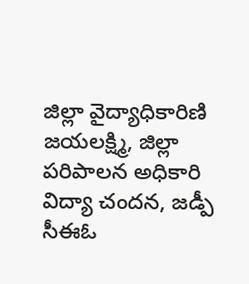జిల్లా వైద్యాధికారిణి జయలక్ష్మి, జిల్లా పరిపాలన అధికారి విద్యా చందన, జడ్పీ సీఈఓ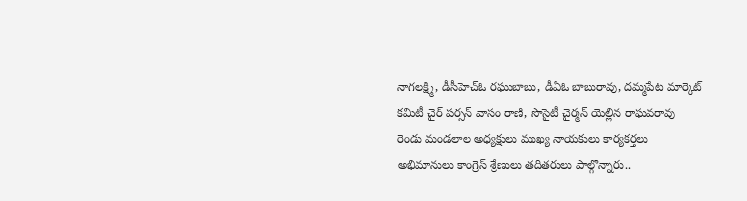నాగలక్ష్మి, డీసీహెచ్ఓ రఘుబాబు, డీఏఓ బాబురావు, దమ్మపేట మార్కెట్ కమిటీ చైర్ పర్సన్ వాసం రాణి, సొసైటీ చైర్మన్ యెల్లిన రాఘవరావు రెండు మండలాల అధ్యక్షులు ముఖ్య నాయకులు కార్యకర్తలు అభిమానులు కాంగ్రెస్ శ్రేణులు తదితరులు పాల్గొన్నారు..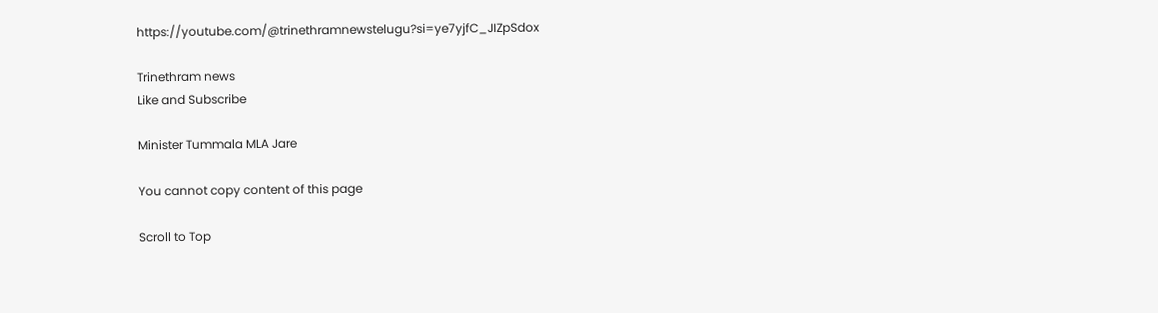https://youtube.com/@trinethramnewstelugu?si=ye7yjfC_JIZpSdox

Trinethram news
Like and Subscribe

Minister Tummala MLA Jare

You cannot copy content of this page

Scroll to Top